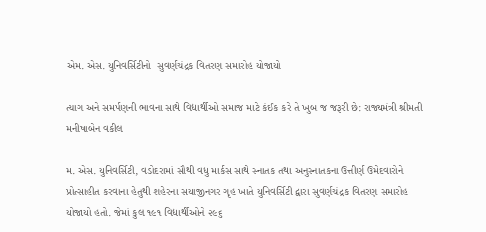એમ. એસ. યુનિવર્સિટીનો  સુવર્ણચંદ્રક વિતરણ સમારોહ યોજાયો

ત્યાગ અને સમર્પણની ભાવના સાથે વિદ્યાર્થીઓ સમાજ માટે કંઈક કરે તે ખુબ જ જરૂરી છે: રાજ્યમંત્રી શ્રીમતી મનીષાબેન વકીલ

મ. એસ. યુનિવર્સિટી, વડોદરામાં સૌથી વધુ માર્કસ સાથે સ્નાતક તથા અનુસ્નાતકના ઉત્તીર્ણ ઉમેદવારોને પ્રોત્સાહીત કરવાના હેતુથી શહેરના સયાજીનગર ગૃહ ખાતે યુનિવર્સિટી દ્વારા સુવર્ણચંદ્રક વિતરણ સમારોહ યોજાયો હતો. જેમાં કુલ ૧૯૧ વિદ્યાર્થીઓને ૨૯૬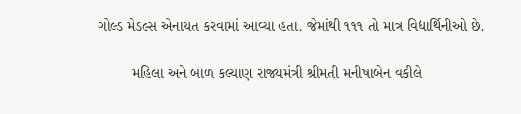ગોલ્ડ મેડલ્સ એનાયત કરવામાં આવ્યા હતા. જેમાંથી ૧૧૧ તો માત્ર વિદ્યાર્થિનીઓ છે.

        મહિલા અને બાળ કલ્યાણ રાજ્યમંત્રી શ્રીમતી મનીષાબેન વકીલે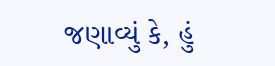જણાવ્યું કે, હું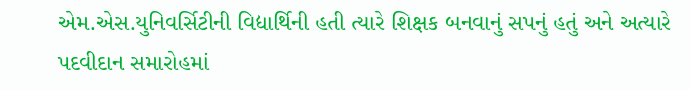એમ.એસ.યુનિવર્સિટીની વિદ્યાર્થિની હતી ત્યારે શિક્ષક બનવાનું સપનું હતું અને અત્યારે પદવીદાન સમારોહમાં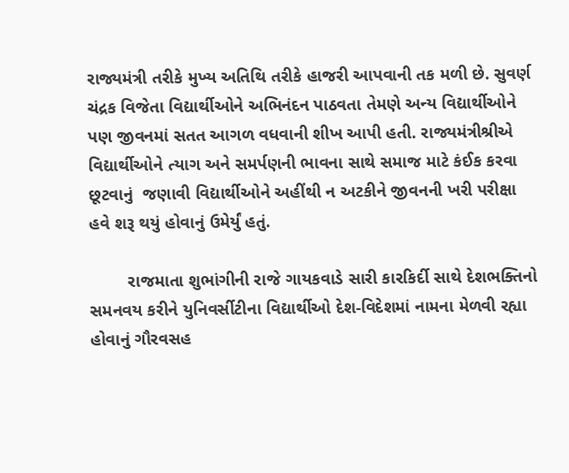રાજ્યમંત્રી તરીકે મુખ્ય અતિથિ તરીકે હાજરી આપવાની તક મળી છે. સુવર્ણ ચંદ્રક વિજેતા વિદ્યાર્થીઓને અભિનંદન પાઠવતા તેમણે અન્ય વિદ્યાર્થીઓને પણ જીવનમાં સતત આગળ વધવાની શીખ આપી હતી. રાજ્યમંત્રીશ્રીએ વિદ્યાર્થીઓને ત્યાગ અને સમર્પણની ભાવના સાથે સમાજ માટે કંઈક કરવા છૂટવાનું  જણાવી વિદ્યાર્થીઓને અહીંથી ન અટકીને જીવનની ખરી પરીક્ષા હવે શરૂ થયું હોવાનું ઉમેર્યું હતું.

        રાજમાતા શુભાંગીની રાજે ગાયકવાડે સારી કારકિર્દી સાથે દેશભક્તિનો સમનવય કરીને યુનિવર્સીટીના વિદ્યાર્થીઓ દેશ-વિદેશમાં નામના મેળવી રહ્યા હોવાનું ગૌરવસહ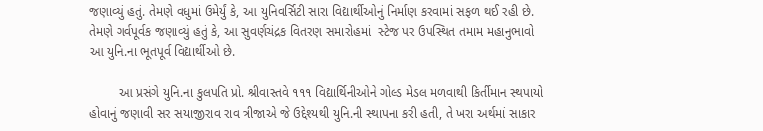જણાવ્યું હતું. તેમણે વધુમાં ઉમેર્યું કે, આ યુનિવર્સિટી સારા વિદ્યાર્થીઓનું નિર્માણ કરવામાં સફળ થઈ રહી છે. તેમણે ગર્વપૂર્વક જણાવ્યું હતું કે, આ સુવર્ણચંદ્રક વિતરણ સમારોહમાં  સ્ટેજ પર ઉપસ્થિત તમામ મહાનુભાવો આ યુનિ.ના ભૂતપૂર્વ વિદ્યાર્થીઓ છે.

        આ પ્રસંગે યુનિ.ના કુલપતિ પ્રો. શ્રીવાસ્તવે ૧૧૧ વિદ્યાર્થિનીઓને ગોલ્ડ મેડલ મળવાથી કિર્તીમાન સ્થપાયો હોવાનું જણાવી સર સયાજીરાવ રાવ ત્રીજાએ જે ઉદ્દેશ્યથી યુનિ.ની સ્થાપના કરી હતી, તે ખરા અર્થમાં સાકાર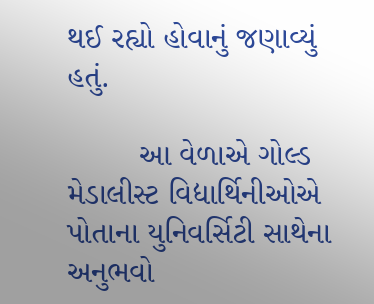થઈ રહ્યો હોવાનું જણાવ્યું હતું.

        આ વેળાએ ગોલ્ડ મેડાલીસ્ટ વિદ્યાર્થિનીઓએ પોતાના યુનિવર્સિટી સાથેના અનુભવો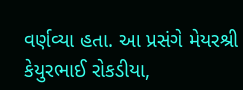વર્ણવ્યા હતા. આ પ્રસંગે મેયરશ્રી કેયુરભાઈ રોકડીયા,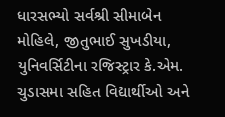ધારસભ્યો સર્વશ્રી સીમાબેન મોહિલે, જીતુભાઈ સુખડીયા,  યુનિવર્સિટીના રજિસ્ટ્રાર કે.એમ. ચુડાસમા સહિત વિદ્યાર્થીઓ અને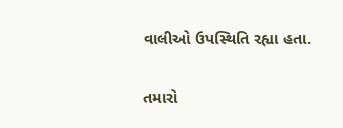વાલીઓ ઉપસ્થિતિ રહ્યા હતા.

તમારો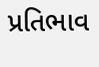પ્રતિભાવ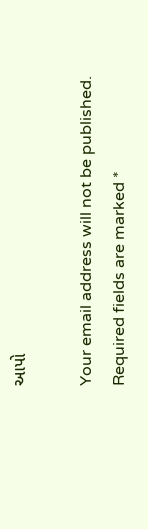આપો

Your email address will not be published. Required fields are marked *